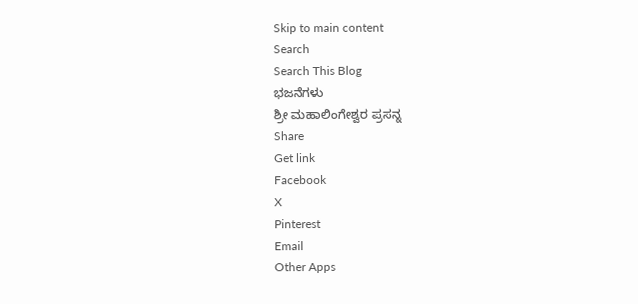Skip to main content
Search
Search This Blog
ಭಜನೆಗಳು
ಶ್ರೀ ಮಹಾಲಿಂಗೇಶ್ವರ ಪ್ರಸನ್ನ
Share
Get link
Facebook
X
Pinterest
Email
Other Apps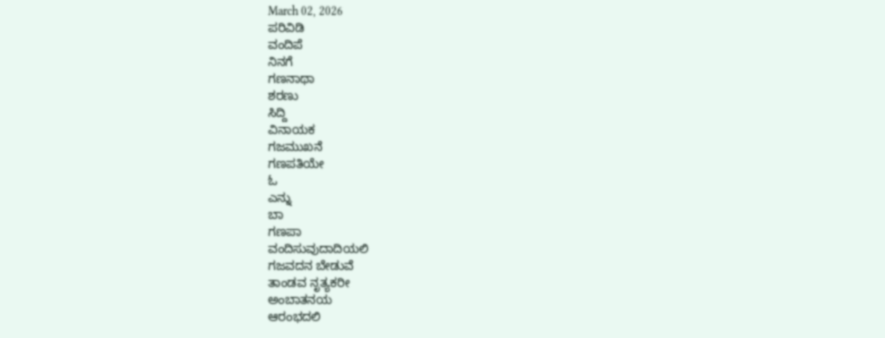March 02, 2026
ಪರಿವಿಡಿ
ವಂದಿಪೆ
ನಿನಗೆ
ಗಣನಾಥಾ
ಶರಣು
ಸಿದ್ದಿ
ವಿನಾಯಕ
ಗಜಮುಖನೆ
ಗಣಪತಿಯೇ
ಓ
ಎನ್ನು
ಬಾ
ಗಣಪಾ
ವಂದಿಸುವುದಾದಿಯಲಿ
ಗಜವದನ ಬೇಡುವೆ
ತಾಂಡವ ನೃತ್ಯಕರೀ
ಅಂಬಾತನಯ
ಆರಂಭದಲಿ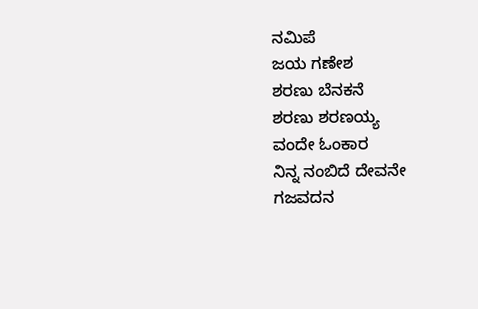ನಮಿಪೆ
ಜಯ ಗಣೇಶ
ಶರಣು ಬೆನಕನೆ
ಶರಣು ಶರಣಯ್ಯ
ವಂದೇ ಓಂಕಾರ
ನಿನ್ನ ನಂಬಿದೆ ದೇವನೇ
ಗಜವದನ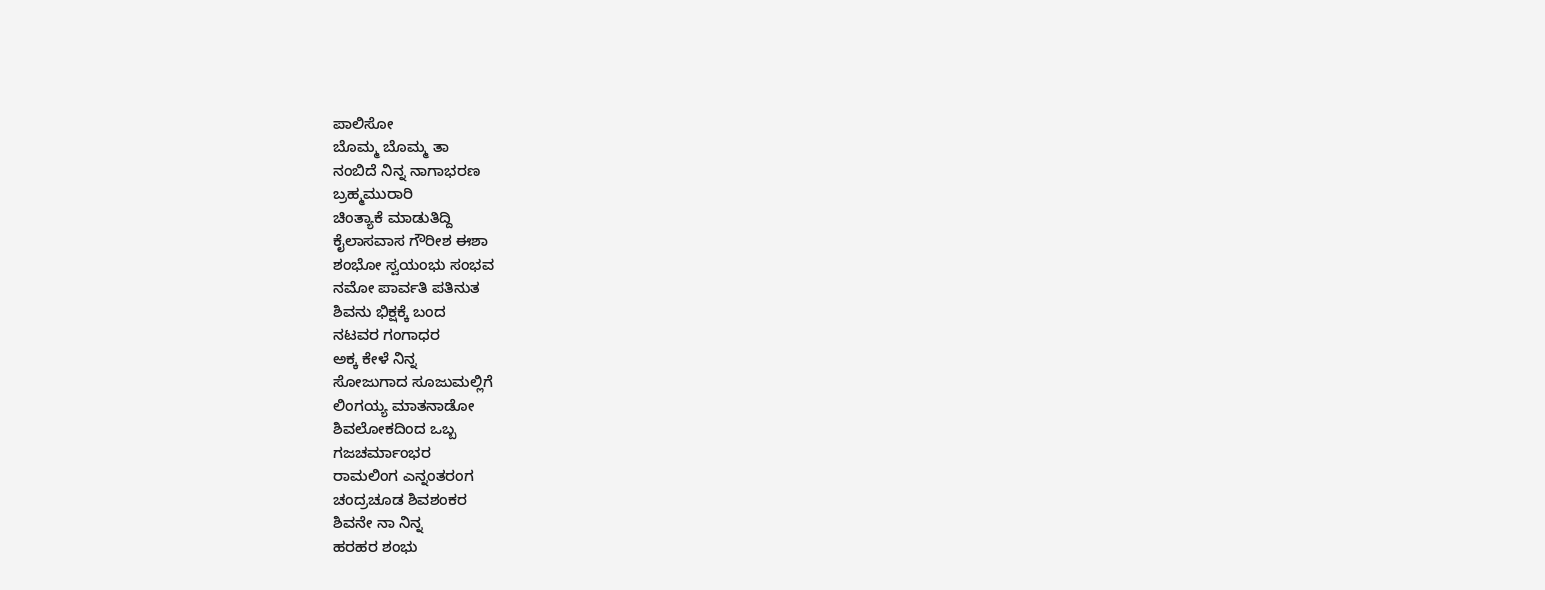ಪಾಲಿಸೋ
ಬೊಮ್ಮ ಬೊಮ್ಮ ತಾ
ನಂಬಿದೆ ನಿನ್ನ ನಾಗಾಭರಣ
ಬ್ರಹ್ಮಮುರಾರಿ
ಚಿಂತ್ಯಾಕೆ ಮಾಡುತಿದ್ದಿ
ಕೈಲಾಸವಾಸ ಗೌರೀಶ ಈಶಾ
ಶಂಭೋ ಸ್ವಯಂಭು ಸಂಭವ
ನಮೋ ಪಾರ್ವತಿ ಪತಿನುತ
ಶಿವನು ಭಿಕ್ಷಕ್ಕೆ ಬಂದ
ನಟವರ ಗಂಗಾಧರ
ಅಕ್ಕ ಕೇಳೆ ನಿನ್ನ
ಸೋಜುಗಾದ ಸೂಜುಮಲ್ಲಿಗೆ
ಲಿಂಗಯ್ಯ ಮಾತನಾಡೋ
ಶಿವಲೋಕದಿಂದ ಒಬ್ಬ
ಗಜಚರ್ಮಾಂಭರ
ರಾಮಲಿಂಗ ಎನ್ನಂತರಂಗ
ಚಂದ್ರಚೂಡ ಶಿವಶಂಕರ
ಶಿವನೇ ನಾ ನಿನ್ನ
ಹರಹರ ಶಂಭು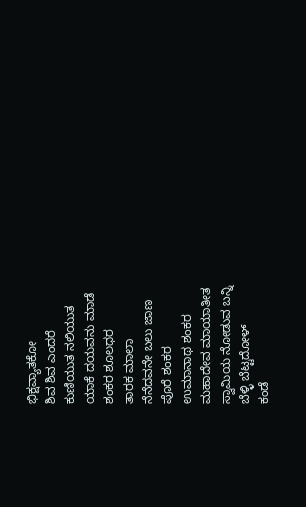ಭಿಕ್ಷವ್ಯಾತಕೋ
ಶಿವ ಶಿವ ಎಂದರೆ
ಕುಣಿಯುತ ನಲಿಯುತ
ಯಾಕೆ ದಯವನು ಮಾಡೆ
ಶಂಕರ ಶೂಲಧರ
ತಾರಕ ಮಾಲಾ
ನೆನೆದವನೇ ಬಲು ಜಾಣ
ಪೊರೆ ಶಂಕರ
ಉಮಾನಾಥ ಶಂಕರ
ಮಹಾದೇವ ಮಾಯಾತೀತ
ಸ್ವಾಮಿಯ ನೋಡುವ ಬನ್ನಿ
ಬೆಳ್ಳಿ ಬೆಟ್ಟದೋಳ್
ಕಂಡೆ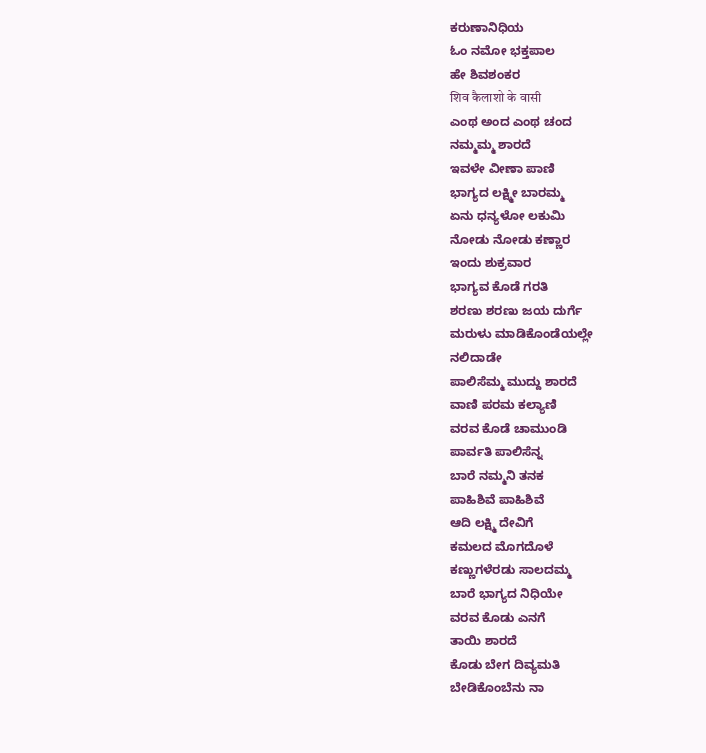ಕರುಣಾನಿಧಿಯ
ಓಂ ನಮೋ ಭಕ್ತಪಾಲ
ಹೇ ಶಿವಶಂಕರ
शिव कैलाशो के वासी
ಎಂಥ ಅಂದ ಎಂಥ ಚಂದ
ನಮ್ಮಮ್ಮ ಶಾರದೆ
ಇವಳೇ ವೀಣಾ ಪಾಣಿ
ಭಾಗ್ಯದ ಲಕ್ಷ್ಮೀ ಬಾರಮ್ಮ
ಏನು ಧನ್ಯಳೋ ಲಕುಮಿ
ನೋಡು ನೋಡು ಕಣ್ಣಾರ
ಇಂದು ಶುಕ್ರವಾರ
ಭಾಗ್ಯವ ಕೊಡೆ ಗರತಿ
ಶರಣು ಶರಣು ಜಯ ದುರ್ಗೆ
ಮರುಳು ಮಾಡಿಕೊಂಡೆಯಲ್ಲೇ
ನಲಿದಾಡೇ
ಪಾಲಿಸೆಮ್ಮ ಮುದ್ದು ಶಾರದೆ
ವಾಣಿ ಪರಮ ಕಲ್ಯಾಣಿ
ವರವ ಕೊಡೆ ಚಾಮುಂಡಿ
ಪಾರ್ವತಿ ಪಾಲಿಸೆನ್ನ
ಬಾರೆ ನಮ್ಮನಿ ತನಕ
ಪಾಹಿಶಿವೆ ಪಾಹಿಶಿವೆ
ಆದಿ ಲಕ್ಷ್ಮಿ ದೇವಿಗೆ
ಕಮಲದ ಮೊಗದೊಳೆ
ಕಣ್ಣುಗಳೆರಡು ಸಾಲದಮ್ಮ
ಬಾರೆ ಭಾಗ್ಯದ ನಿಧಿಯೇ
ವರವ ಕೊಡು ಎನಗೆ
ತಾಯಿ ಶಾರದೆ
ಕೊಡು ಬೇಗ ದಿವ್ಯಮತಿ
ಬೇಡಿಕೊಂಬೆನು ನಾ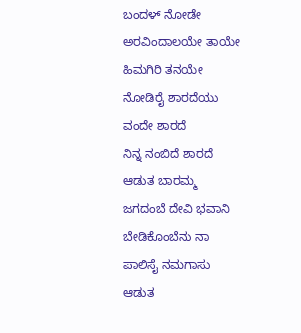ಬಂದಳ್ ನೋಡೇ
ಅರವಿಂದಾಲಯೇ ತಾಯೇ
ಹಿಮಗಿರಿ ತನಯೇ
ನೋಡಿರೈ ಶಾರದೆಯು
ವಂದೇ ಶಾರದೆ
ನಿನ್ನ ನಂಬಿದೆ ಶಾರದೆ
ಆಡುತ ಬಾರಮ್ಮ
ಜಗದಂಬೆ ದೇವಿ ಭವಾನಿ
ಬೇಡಿಕೊಂಬೆನು ನಾ
ಪಾಲಿಸೈ ನಮಗಾಸು
ಆಡುತ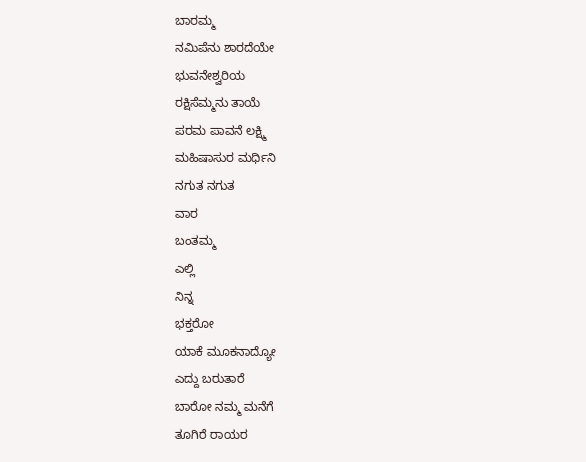ಬಾರಮ್ಮ
ನಮಿಪೆನು ಶಾರದೆಯೇ
ಭುವನೇಶ್ವರಿಯ
ರಕ್ಷಿಸೆಮ್ಮನು ತಾಯೆ
ಪರಮ ಪಾವನೆ ಲಕ್ಷ್ಮಿ
ಮಹಿಷಾಸುರ ಮರ್ಧಿನಿ
ನಗುತ ನಗುತ
ವಾರ
ಬಂತಮ್ಮ
ಎಲ್ಲಿ
ನಿನ್ನ
ಭಕ್ತರೋ
ಯಾಕೆ ಮೂಕನಾದ್ಯೋ
ಎದ್ದು ಬರುತಾರೆ
ಬಾರೋ ನಮ್ಮ ಮನೆಗೆ
ತೂಗಿರೆ ರಾಯರ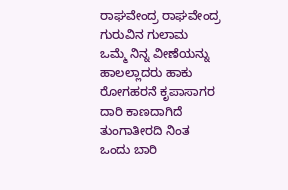ರಾಘವೇಂದ್ರ ರಾಘವೇಂದ್ರ
ಗುರುವಿನ ಗುಲಾಮ
ಒಮ್ಮೆ ನಿನ್ನ ವೀಣೆಯನ್ನು
ಹಾಲಲ್ಲಾದರು ಹಾಕು
ರೋಗಹರನೆ ಕೃಪಾಸಾಗರ
ದಾರಿ ಕಾಣದಾಗಿದೆ
ತುಂಗಾತೀರದಿ ನಿಂತ
ಒಂದು ಬಾರಿ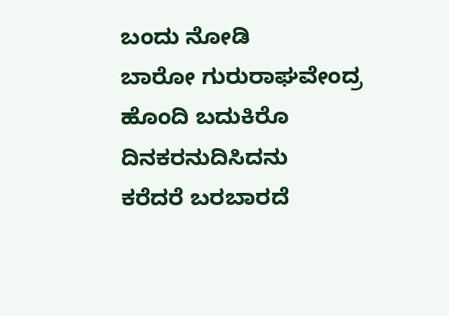ಬಂದು ನೋಡಿ
ಬಾರೋ ಗುರುರಾಘವೇಂದ್ರ
ಹೊಂದಿ ಬದುಕಿರೊ
ದಿನಕರನುದಿಸಿದನು
ಕರೆದರೆ ಬರಬಾರದೆ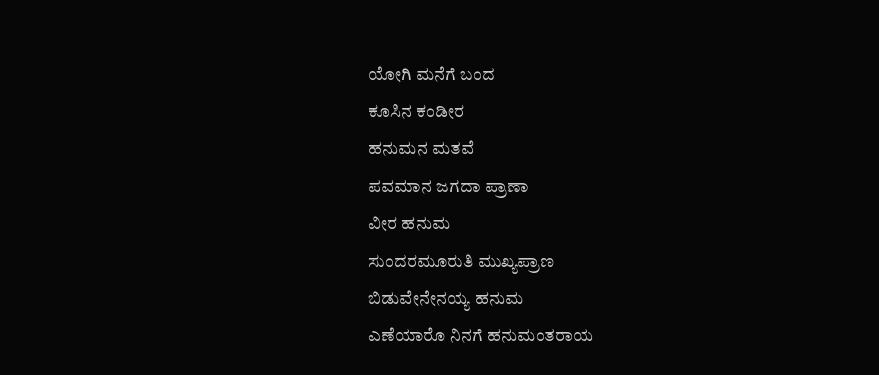ಯೋಗಿ ಮನೆಗೆ ಬಂದ
ಕೂಸಿನ ಕಂಡೀರ
ಹನುಮನ ಮತವೆ
ಪವಮಾನ ಜಗದಾ ಪ್ರಾಣಾ
ವೀರ ಹನುಮ
ಸುಂದರಮೂರುತಿ ಮುಖ್ಯಪ್ರಾಣ
ಬಿಡುವೇನೇನಯ್ಯ ಹನುಮ
ಎಣೆಯಾರೊ ನಿನಗೆ ಹನುಮಂತರಾಯ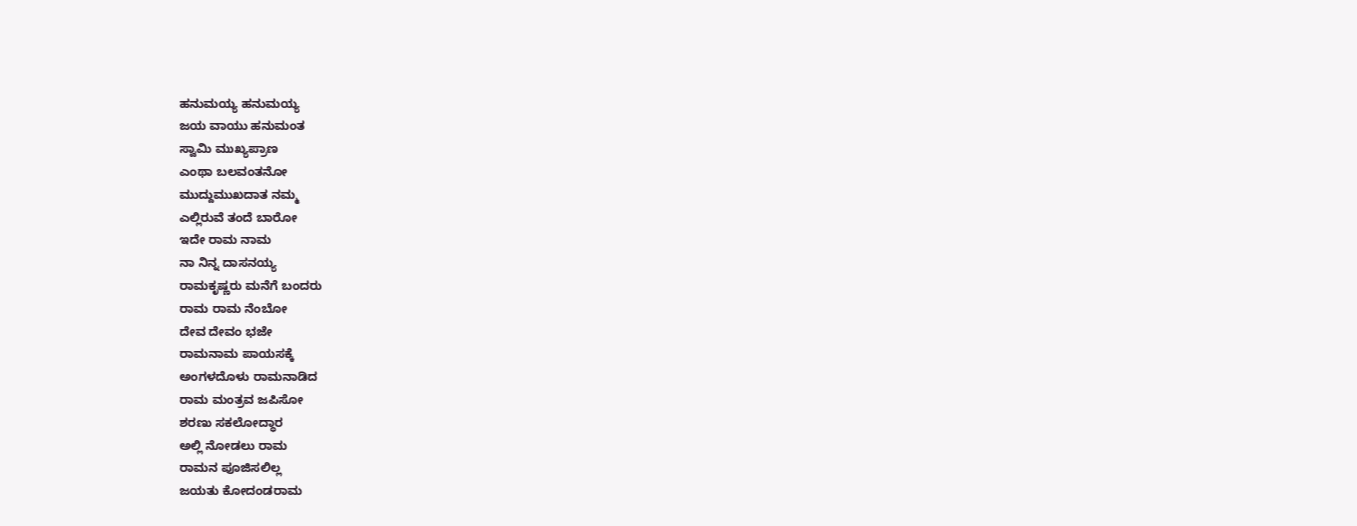ಹನುಮಯ್ಯ ಹನುಮಯ್ಯ
ಜಯ ವಾಯು ಹನುಮಂತ
ಸ್ವಾಮಿ ಮುಖ್ಯಪ್ರಾಣ
ಎಂಥಾ ಬಲವಂತನೋ
ಮುದ್ದುಮುಖದಾತ ನಮ್ಮ
ಎಲ್ಲಿರುವೆ ತಂದೆ ಬಾರೋ
ಇದೇ ರಾಮ ನಾಮ
ನಾ ನಿನ್ನ ದಾಸನಯ್ಯ
ರಾಮಕೃಷ್ಣರು ಮನೆಗೆ ಬಂದರು
ರಾಮ ರಾಮ ನೆಂಬೋ
ದೇವ ದೇವಂ ಭಜೇ
ರಾಮನಾಮ ಪಾಯಸಕ್ಕೆ
ಅಂಗಳದೊಳು ರಾಮನಾಡಿದ
ರಾಮ ಮಂತ್ರವ ಜಪಿಸೋ
ಶರಣು ಸಕಲೋದ್ಧಾರ
ಅಲ್ಲಿ ನೋಡಲು ರಾಮ
ರಾಮನ ಪೂಜಿಸಲಿಲ್ಲ
ಜಯತು ಕೋದಂಡರಾಮ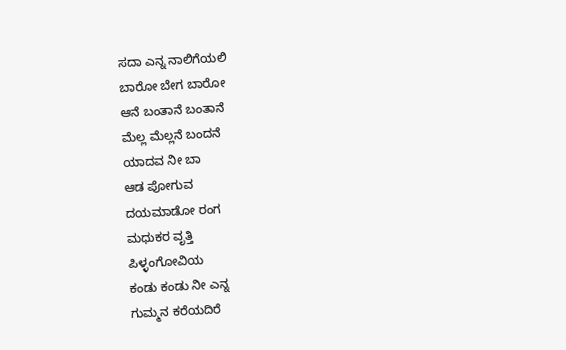ಸದಾ ಎನ್ನ ನಾಲಿಗೆಯಲಿ
ಬಾರೋ ಬೇಗ ಬಾರೋ
ಆನೆ ಬಂತಾನೆ ಬಂತಾನೆ
ಮೆಲ್ಲ ಮೆಲ್ಲನೆ ಬಂದನೆ
ಯಾದವ ನೀ ಬಾ
ಆಡ ಪೋಗುವ
ದಯಮಾಡೋ ರಂಗ
ಮಧುಕರ ವೃತ್ತಿ
ಪಿಳ್ಳಂಗೋವಿಯ
ಕಂಡು ಕಂಡು ನೀ ಎನ್ನ
ಗುಮ್ಮನ ಕರೆಯದಿರೆ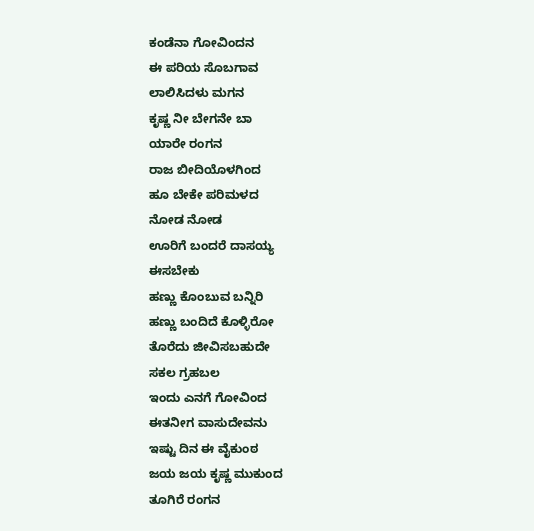ಕಂಡೆನಾ ಗೋವಿಂದನ
ಈ ಪರಿಯ ಸೊಬಗಾವ
ಲಾಲಿಸಿದಳು ಮಗನ
ಕೃಷ್ಣ ನೀ ಬೇಗನೇ ಬಾ
ಯಾರೇ ರಂಗನ
ರಾಜ ಬೀದಿಯೊಳಗಿಂದ
ಹೂ ಬೇಕೇ ಪರಿಮಳದ
ನೋಡ ನೋಡ
ಊರಿಗೆ ಬಂದರೆ ದಾಸಯ್ಯ
ಈಸಬೇಕು
ಹಣ್ಣು ಕೊಂಬುವ ಬನ್ನಿರಿ
ಹಣ್ಣು ಬಂದಿದೆ ಕೊಳ್ಳಿರೋ
ತೊರೆದು ಜೀವಿಸಬಹುದೇ
ಸಕಲ ಗ್ರಹಬಲ
ಇಂದು ಎನಗೆ ಗೋವಿಂದ
ಈತನೀಗ ವಾಸುದೇವನು
ಇಷ್ಟು ದಿನ ಈ ವೈಕುಂಠ
ಜಯ ಜಯ ಕೃಷ್ಣ ಮುಕುಂದ
ತೂಗಿರೆ ರಂಗನ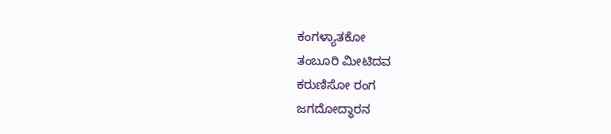ಕಂಗಳ್ಯಾತಕೋ
ತಂಬೂರಿ ಮೀಟಿದವ
ಕರುಣಿಸೋ ರಂಗ
ಜಗದೋದ್ಧಾರನ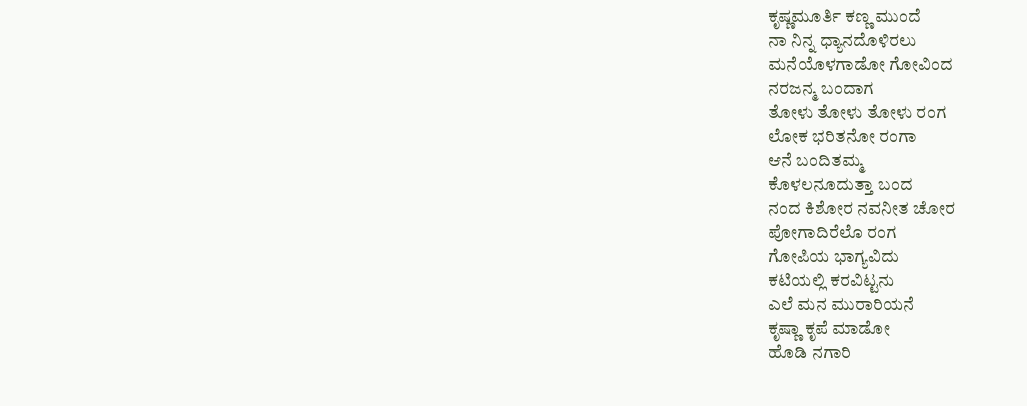ಕೃಷ್ಣಮೂರ್ತಿ ಕಣ್ಣ ಮುಂದೆ
ನಾ ನಿನ್ನ ಧ್ಯಾನದೊಳಿರಲು
ಮನೆಯೊಳಗಾಡೋ ಗೋವಿಂದ
ನರಜನ್ಮ ಬಂದಾಗ
ತೋಳು ತೋಳು ತೋಳು ರಂಗ
ಲೋಕ ಭರಿತನೋ ರಂಗಾ
ಆನೆ ಬಂದಿತಮ್ಮ
ಕೊಳಲನೂದುತ್ತಾ ಬಂದ
ನಂದ ಕಿಶೋರ ನವನೀತ ಚೋರ
ಪೋಗಾದಿರೆಲೊ ರಂಗ
ಗೋಪಿಯ ಭಾಗ್ಯವಿದು
ಕಟಿಯಲ್ಲಿ ಕರವಿಟ್ಟನು
ಎಲೆ ಮನ ಮುರಾರಿಯನೆ
ಕೃಷ್ಣಾ ಕೃಪೆ ಮಾಡೋ
ಹೊಡಿ ನಗಾರಿ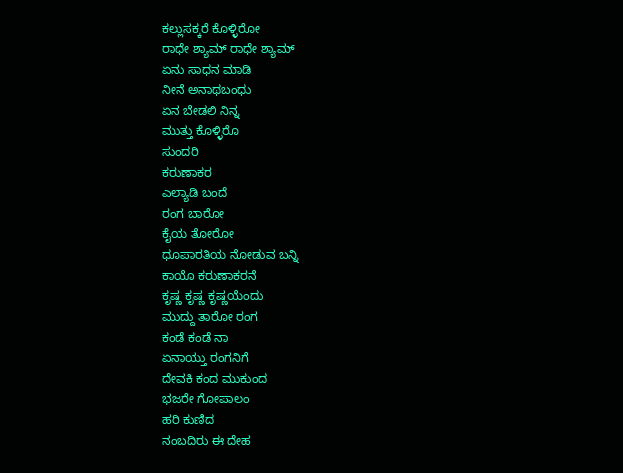ಕಲ್ಲುಸಕ್ಕರೆ ಕೊಳ್ಳಿರೋ
ರಾಧೇ ಶ್ಯಾಮ್ ರಾಧೇ ಶ್ಯಾಮ್
ಏನು ಸಾಧನ ಮಾಡಿ
ನೀನೆ ಅನಾಥಬಂಧು
ಏನ ಬೇಡಲಿ ನಿನ್ನ
ಮುತ್ತು ಕೊಳ್ಳಿರೊ
ಸುಂದರಿ
ಕರುಣಾಕರ
ಎಲ್ಯಾಡಿ ಬಂದೆ
ರಂಗ ಬಾರೋ
ಕೈಯ ತೋರೋ
ಧೂಪಾರತಿಯ ನೋಡುವ ಬನ್ನಿ
ಕಾಯೊ ಕರುಣಾಕರನೆ
ಕೃಷ್ಣ ಕೃಷ್ಣ ಕೃಷ್ಣಯೆಂದು
ಮುದ್ದು ತಾರೋ ರಂಗ
ಕಂಡೆ ಕಂಡೆ ನಾ
ಏನಾಯ್ತು ರಂಗನಿಗೆ
ದೇವಕಿ ಕಂದ ಮುಕುಂದ
ಭಜರೇ ಗೋಪಾಲಂ
ಹರಿ ಕುಣಿದ
ನಂಬದಿರು ಈ ದೇಹ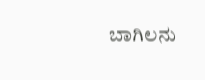ಬಾಗಿಲನು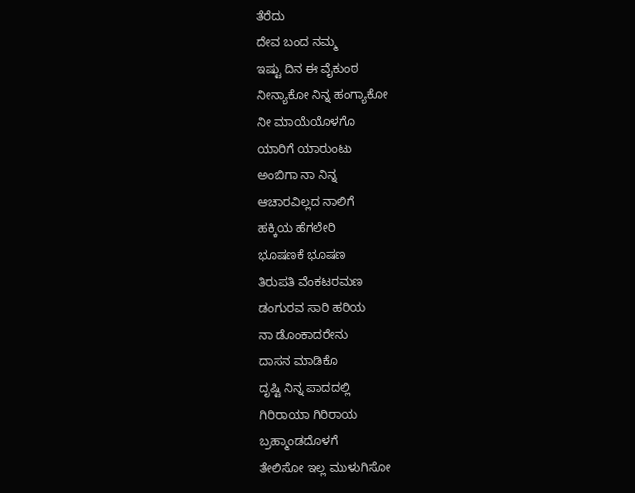ತೆರೆದು
ದೇವ ಬಂದ ನಮ್ಮ
ಇಷ್ಟು ದಿನ ಈ ವೈಕುಂಠ
ನೀನ್ಯಾಕೋ ನಿನ್ನ ಹಂಗ್ಯಾಕೋ
ನೀ ಮಾಯೆಯೊಳಗೊ
ಯಾರಿಗೆ ಯಾರುಂಟು
ಅಂಬಿಗಾ ನಾ ನಿನ್ನ
ಆಚಾರವಿಲ್ಲದ ನಾಲಿಗೆ
ಹಕ್ಕಿಯ ಹೆಗಲೇರಿ
ಭೂಷಣಕೆ ಭೂಷಣ
ತಿರುಪತಿ ವೆಂಕಟರಮಣ
ಡಂಗುರವ ಸಾರಿ ಹರಿಯ
ನಾ ಡೊಂಕಾದರೇನು
ದಾಸನ ಮಾಡಿಕೊ
ದೃಷ್ಟಿ ನಿನ್ನ ಪಾದದಲ್ಲಿ
ಗಿರಿರಾಯಾ ಗಿರಿರಾಯ
ಬ್ರಹ್ಮಾಂಡದೊಳಗೆ
ತೇಲಿಸೋ ಇಲ್ಲ ಮುಳುಗಿಸೋ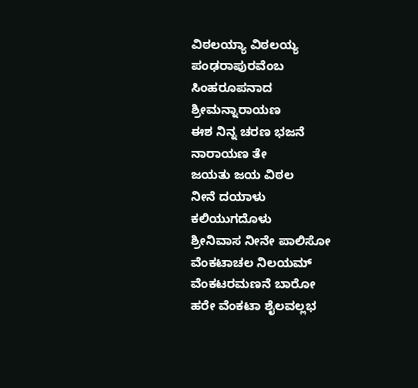ವಿಠಲಯ್ಯಾ ವಿಠಲಯ್ಯ
ಪಂಢರಾಪುರವೆಂಬ
ಸಿಂಹರೂಪನಾದ
ಶ್ರೀಮನ್ನಾರಾಯಣ
ಈಶ ನಿನ್ನ ಚರಣ ಭಜನೆ
ನಾರಾಯಣ ತೇ
ಜಯತು ಜಯ ವಿಠಲ
ನೀನೆ ದಯಾಳು
ಕಲಿಯುಗದೊಳು
ಶ್ರೀನಿವಾಸ ನೀನೇ ಪಾಲಿಸೋ
ವೆಂಕಟಾಚಲ ನಿಲಯಮ್
ವೆಂಕಟರಮಣನೆ ಬಾರೋ
ಹರೇ ವೆಂಕಟಾ ಶೈಲವಲ್ಲಭ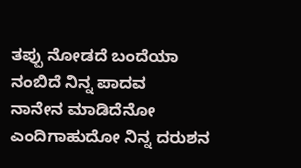ತಪ್ಪು ನೋಡದೆ ಬಂದೆಯಾ
ನಂಬಿದೆ ನಿನ್ನ ಪಾದವ
ನಾನೇನ ಮಾಡಿದೆನೋ
ಎಂದಿಗಾಹುದೋ ನಿನ್ನ ದರುಶನ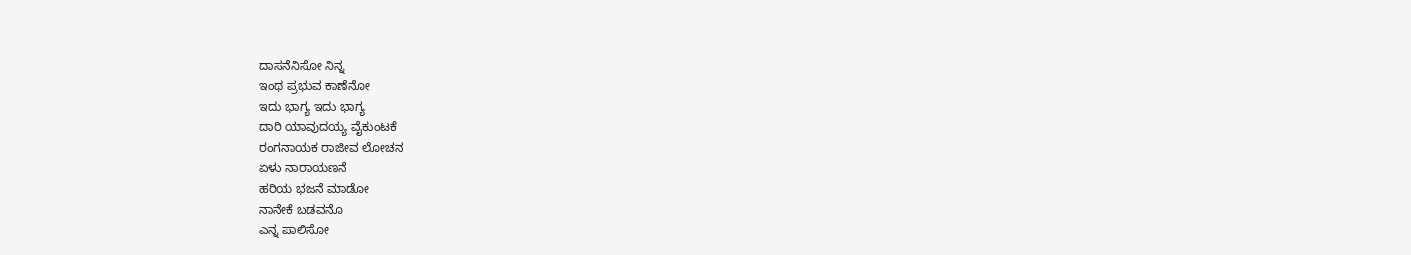ದಾಸನೆನಿಸೋ ನಿನ್ನ
ಇಂಥ ಪ್ರಭುವ ಕಾಣೆನೋ
ಇದು ಭಾಗ್ಯ ಇದು ಭಾಗ್ಯ
ದಾರಿ ಯಾವುದಯ್ಯ ವೈಕುಂಟಕೆ
ರಂಗನಾಯಕ ರಾಜೀವ ಲೋಚನ
ಏಳು ನಾರಾಯಣನೆ
ಹರಿಯ ಭಜನೆ ಮಾಡೋ
ನಾನೇಕೆ ಬಡವನೊ
ಎನ್ನ ಪಾಲಿಸೋ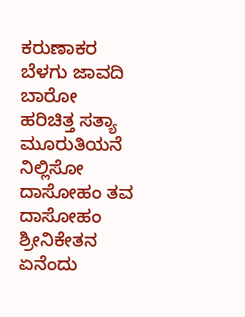ಕರುಣಾಕರ
ಬೆಳಗು ಜಾವದಿ ಬಾರೋ
ಹರಿಚಿತ್ತ ಸತ್ಯಾ
ಮೂರುತಿಯನೆ ನಿಲ್ಲಿಸೋ
ದಾಸೋಹಂ ತವ ದಾಸೋಹಂ
ಶ್ರೀನಿಕೇತನ
ಏನೆಂದು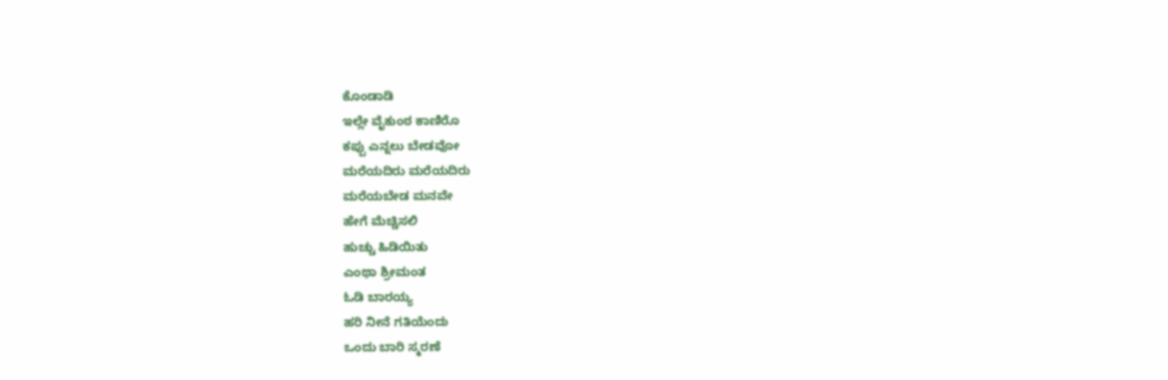ಕೊಂಡಾಡಿ
ಇಲ್ಲೇ ವೈಕುಂಠ ಕಾಣಿರೊ
ಕಪ್ಪು ಎನ್ನಲು ಬೇಡವೋ
ಮರೆಯದಿರು ಮರೆಯದಿರು
ಮರೆಯಬೇಡ ಮನವೇ
ಹೇಗೆ ಮೆಚ್ಚಿಸಲಿ
ಹುಚ್ಚು ಹಿಡಿಯಿತು
ಎಂಥಾ ಶ್ರೀಮಂತ
ಓಡಿ ಬಾರಯ್ಯ
ಹರಿ ನೀನೆ ಗತಿಯೆಂದು
ಒಂದು ಬಾರಿ ಸ್ಮರಣೆ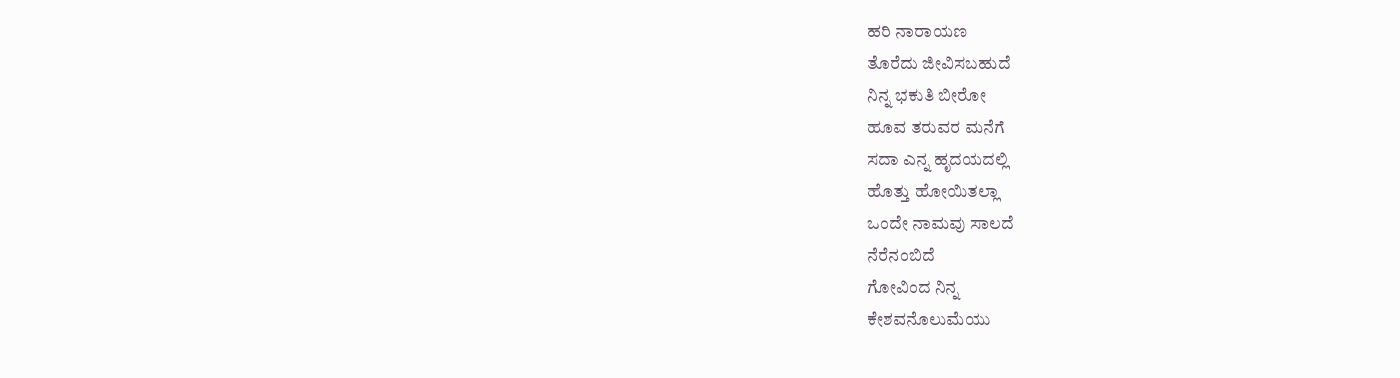ಹರಿ ನಾರಾಯಣ
ತೊರೆದು ಜೀವಿಸಬಹುದೆ
ನಿನ್ನ ಭಕುತಿ ಬೀರೋ
ಹೂವ ತರುವರ ಮನೆಗೆ
ಸದಾ ಎನ್ನ ಹೃದಯದಲ್ಲಿ
ಹೊತ್ತು ಹೋಯಿತಲ್ಲಾ
ಒಂದೇ ನಾಮವು ಸಾಲದೆ
ನೆರೆನಂಬಿದೆ
ಗೋವಿಂದ ನಿನ್ನ
ಕೇಶವನೊಲುಮೆಯು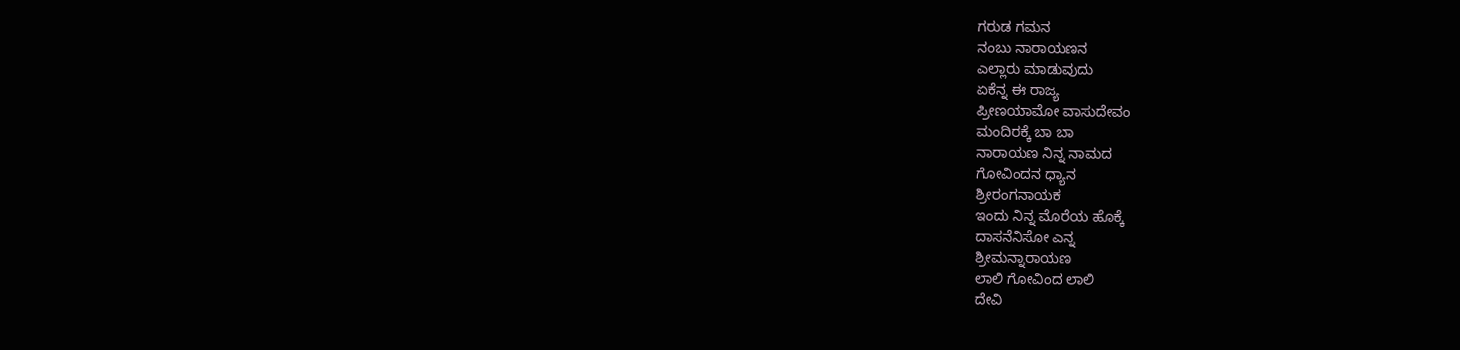ಗರುಡ ಗಮನ
ನಂಬು ನಾರಾಯಣನ
ಎಲ್ಲಾರು ಮಾಡುವುದು
ಏಕೆನ್ನ ಈ ರಾಜ್ಯ
ಪ್ರೀಣಯಾಮೋ ವಾಸುದೇವಂ
ಮಂದಿರಕ್ಕೆ ಬಾ ಬಾ
ನಾರಾಯಣ ನಿನ್ನ ನಾಮದ
ಗೋವಿಂದನ ಧ್ಯಾನ
ಶ್ರೀರಂಗನಾಯಕ
ಇಂದು ನಿನ್ನ ಮೊರೆಯ ಹೊಕ್ಕೆ
ದಾಸನೆನಿಸೋ ಎನ್ನ
ಶ್ರೀಮನ್ನಾರಾಯಣ
ಲಾಲಿ ಗೋವಿಂದ ಲಾಲಿ
ದೇವಿ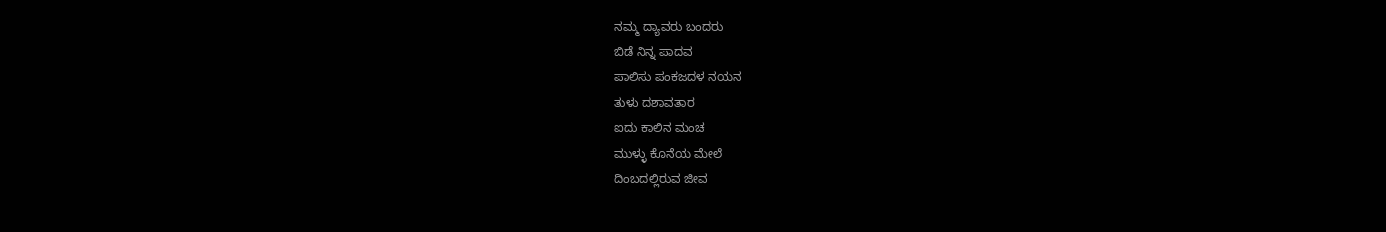ನಮ್ಮ ದ್ಯಾವರು ಬಂದರು
ಬಿಡೆ ನಿನ್ನ ಪಾದವ
ಪಾಲಿಸು ಪಂಕಜದಳ ನಯನ
ತುಳು ದಶಾವತಾರ
ಐದು ಕಾಲಿನ ಮಂಚ
ಮುಳ್ಳು ಕೊನೆಯ ಮೇಲೆ
ದಿಂಬದಲ್ಲಿರುವ ಜೀವ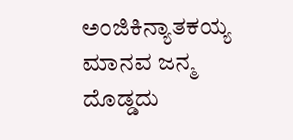ಅಂಜಿಕಿನ್ಯಾತಕಯ್ಯ
ಮಾನವ ಜನ್ಮ ದೊಡ್ಡದು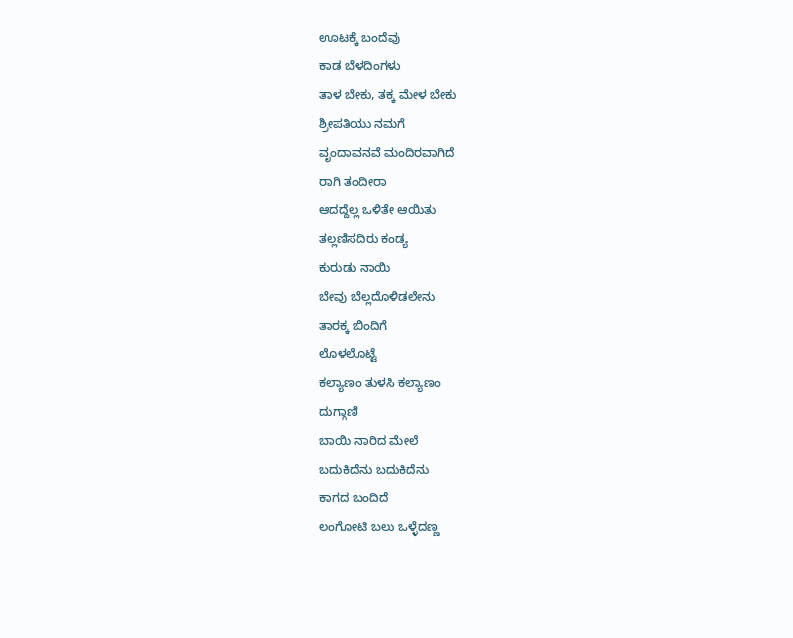ಊಟಕ್ಕೆ ಬಂದೆವು
ಕಾಡ ಬೆಳದಿಂಗಳು
ತಾಳ ಬೇಕು, ತಕ್ಕ ಮೇಳ ಬೇಕು
ಶ್ರೀಪತಿಯು ನಮಗೆ
ವೃಂದಾವನವೆ ಮಂದಿರವಾಗಿದೆ
ರಾಗಿ ತಂದೀರಾ
ಆದದ್ದೆಲ್ಲ ಒಳಿತೇ ಆಯಿತು
ತಲ್ಲಣಿಸದಿರು ಕಂಡ್ಯ
ಕುರುಡು ನಾಯಿ
ಬೇವು ಬೆಲ್ಲದೊಳಿಡಲೇನು
ತಾರಕ್ಕ ಬಿಂದಿಗೆ
ಲೊಳಲೊಟ್ಟೆ
ಕಲ್ಯಾಣಂ ತುಳಸಿ ಕಲ್ಯಾಣಂ
ದುಗ್ಗಾಣಿ
ಬಾಯಿ ನಾರಿದ ಮೇಲೆ
ಬದುಕಿದೆನು ಬದುಕಿದೆನು
ಕಾಗದ ಬಂದಿದೆ
ಲಂಗೋಟಿ ಬಲು ಒಳ್ಳೆದಣ್ಣ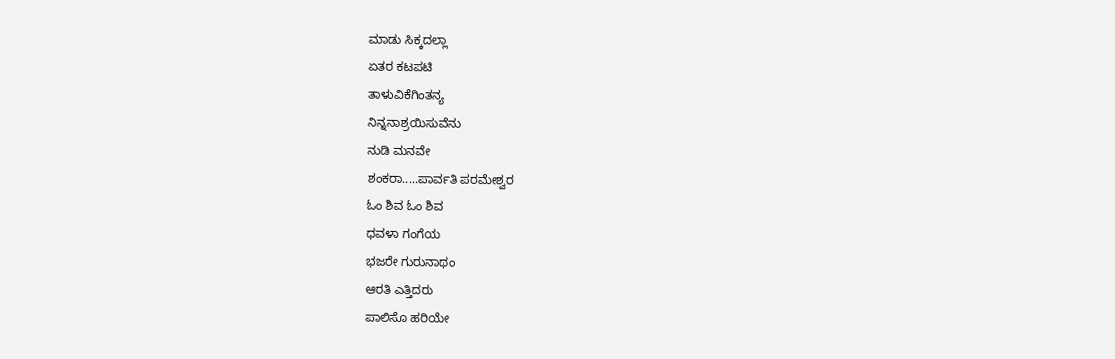ಮಾಡು ಸಿಕ್ಕದಲ್ಲಾ
ಏತರ ಕಟಪಟಿ
ತಾಳುವಿಕೆಗಿಂತನ್ಯ
ನಿನ್ನನಾಶ್ರಯಿಸುವೆನು
ನುಡಿ ಮನವೇ
ಶಂಕರಾ.....ಪಾರ್ವತಿ ಪರಮೇಶ್ವರ
ಓಂ ಶಿವ ಓಂ ಶಿವ
ಧವಳಾ ಗಂಗೆಯ
ಭಜರೇ ಗುರುನಾಥಂ
ಆರತಿ ಎತ್ತಿದರು
ಪಾಲಿಸೊ ಹರಿಯೇ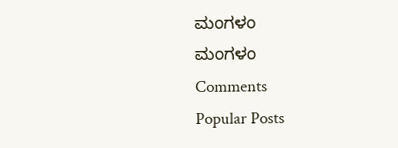ಮಂಗಳಂ
ಮಂಗಳಂ
Comments
Popular Posts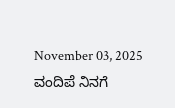November 03, 2025
ವಂದಿಪೆ ನಿನಗೆ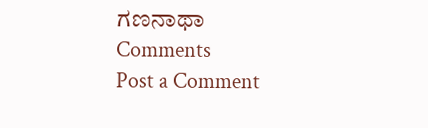ಗಣನಾಥಾ
Comments
Post a Comment